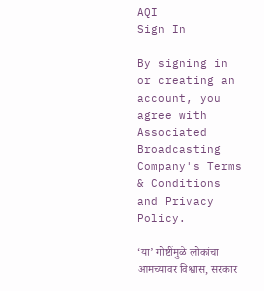AQI
Sign In

By signing in or creating an account, you agree with Associated Broadcasting Company's Terms & Conditions and Privacy Policy.

‘या’ गोष्टींमुळे लोकांचा आमच्यावर विश्वास, सरकार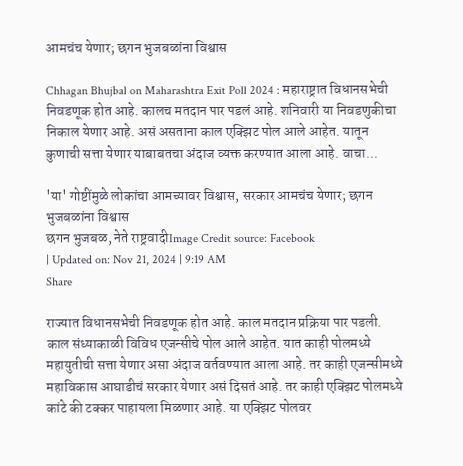आमचंच येणार; छगन भुजबळांना विश्वास

Chhagan Bhujbal on Maharashtra Exit Poll 2024 : महाराष्ट्रात विधानसभेची निवडणूक होत आहे. कालच मतदान पार पडलं आहे. शनिवारी या निवडणुकीचा निकाल येणार आहे. असं असताना काल एक्झिट पोल आले आहेत. यातून कुणाची सत्ता येणार याबाबतचा अंदाज व्यक्त करण्यात आला आहे. वाचा...

'या' गोष्टींमुळे लोकांचा आमच्यावर विश्वास, सरकार आमचंच येणार; छगन भुजबळांना विश्वास
छगन भुजबळ, नेते राष्ट्रवादीImage Credit source: Facebook
| Updated on: Nov 21, 2024 | 9:19 AM
Share

राज्यात विधानसभेची निवडणूक होत आहे. काल मतदान प्रक्रिया पार पडली. काल संध्याकाळी विविध एजन्सीचे पोल आले आहेत. यात काही पोलमध्ये महायुतीची सत्ता येणार असा अंदाज वर्तवण्यात आला आहे. तर काही एजन्सीमध्ये महाविकास आघाडीचं सरकार येणार असं दिसतं आहे. तर काही एक्झिट पोलमध्ये कांटे की टक्कर पाहायला मिळणार आहे. या एक्झिट पोलवर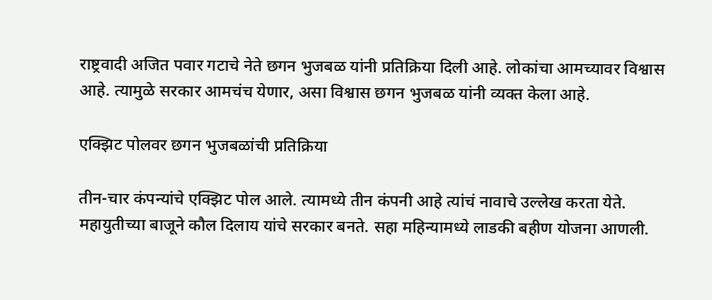राष्ट्रवादी अजित पवार गटाचे नेते छगन भुजबळ यांनी प्रतिक्रिया दिली आहे. लोकांचा आमच्यावर विश्वास आहे. त्यामुळे सरकार आमचंच येणार, असा विश्वास छगन भुजबळ यांनी व्यक्त केला आहे.

एक्झिट पोलवर छगन भुजबळांची प्रतिक्रिया

तीन-चार कंपन्यांचे एक्झिट पोल आले. त्यामध्ये तीन कंपनी आहे त्यांचं नावाचे उल्लेख करता येते. महायुतीच्या बाजूने कौल दिलाय यांचे सरकार बनते. सहा महिन्यामध्ये लाडकी बहीण योजना आणली.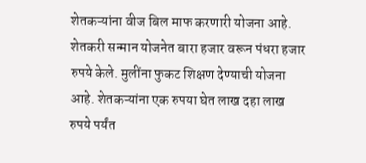शेतकऱ्यांना वीज बिल माफ करणारी योजना आहे. शेतकरी सन्मान योजनेत बारा हजार वरून पंधरा हजार रुपये केले. मुलींना फुकट शिक्षण देण्याची योजना आहे. शेतकऱ्यांना एक रुपया घेत लाख दहा लाख रुपये पर्यंत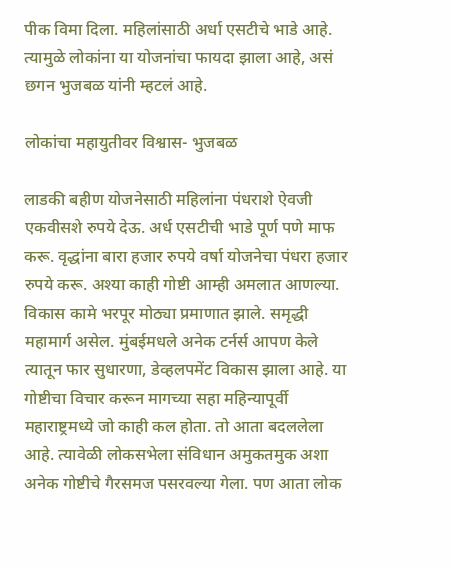पीक विमा दिला. महिलांसाठी अर्धा एसटीचे भाडे आहे. त्यामुळे लोकांना या योजनांचा फायदा झाला आहे, असं छगन भुजबळ यांनी म्हटलं आहे.

लोकांचा महायुतीवर विश्वास- भुजबळ

लाडकी बहीण योजनेसाठी महिलांना पंधराशे ऐवजी एकवीसशे रुपये देऊ. अर्ध एसटीची भाडे पूर्ण पणे माफ करू. वृद्धांना बारा हजार रुपये वर्षा योजनेचा पंधरा हजार रुपये करू. अश्या काही गोष्टी आम्ही अमलात आणल्या. विकास कामे भरपूर मोठ्या प्रमाणात झाले. समृद्धी महामार्ग असेल. मुंबईमधले अनेक टर्नर्स आपण केले त्यातून फार सुधारणा, डेव्हलपमेंट विकास झाला आहे. या गोष्टीचा विचार करून मागच्या सहा महिन्यापूर्वी महाराष्ट्रमध्ये जो काही कल होता. तो आता बदललेला आहे. त्यावेळी लोकसभेला संविधान अमुकतमुक अशा अनेक गोष्टीचे गैरसमज पसरवल्या गेला. पण आता लोक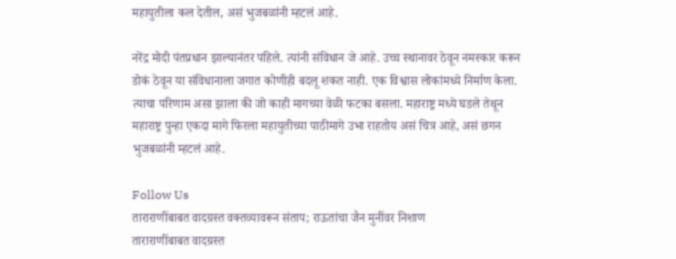महायुतीला कल देतील, असं भुजबळांनी म्हटलं आहे.

नरेंद्र मोदी पंतप्रधान झाल्यानंतर पहिले. त्यांनी संविधान जे आहे. उच्च स्थानावर ठेवून नमस्कार करून डोकं ठेवून या संविधानाला जगात कोणीही बदलू शकत नाही. एक विश्वास लोकांमध्ये निर्माण केला. त्याचा परिणाम असा झाला की जो काही मागच्या वेळी फटका बसला. महाराष्ट्र मध्ये घडले तेथून महाराष्ट्र पुन्हा एकदा मागे फिरला महायुतीच्या पाठीमागे उभा राहतोय असं चित्र आहे, असं छगन भुजबळांनी म्हटलं आहे.

Follow Us
ताराराणींबाबत वादग्रस्त वक्तव्यावरून संताप; राऊतांचा जैन मुनींवर निशाण
ताराराणींबाबत वादग्रस्त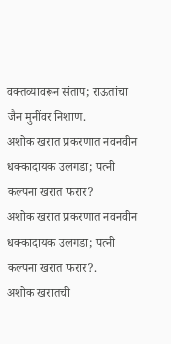वक्तव्यावरून संताप; राऊतांचा जैन मुनींवर निशाण.
अशोक खरात प्रकरणात नवनवीन धक्कादायक उलगडा; पत्नी कल्पना खरात फरार?
अशोक खरात प्रकरणात नवनवीन धक्कादायक उलगडा; पत्नी कल्पना खरात फरार?.
अशोक खरातची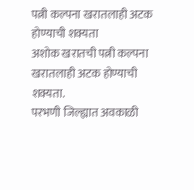पत्नी कल्पना खरातलाही अटक होण्याची शक्यता
अशोक खरातची पत्नी कल्पना खरातलाही अटक होण्याची शक्यता.
परभणी जिल्ह्यात अवकाळी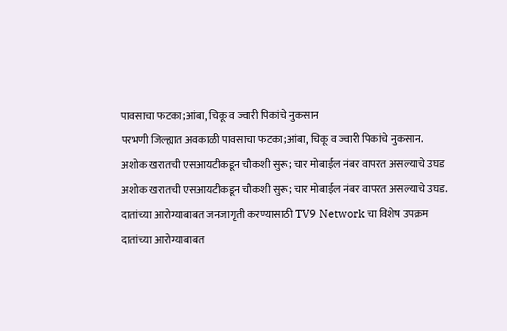पावसाचा फटका;आंबा, चिकू व ज्वारी पिकांचे नुकसान
परभणी जिल्ह्यात अवकाळी पावसाचा फटका;आंबा, चिकू व ज्वारी पिकांचे नुकसान.
अशोक खरातची एसआयटीकडून चौकशी सुरू; चार मोबाईल नंबर वापरत असल्याचे उघड
अशोक खरातची एसआयटीकडून चौकशी सुरू; चार मोबाईल नंबर वापरत असल्याचे उघड.
दातांच्या आरोग्याबाबत जनजागृती करण्यासाठी TV9 Network चा विशेष उपक्रम
दातांच्या आरोग्याबाबत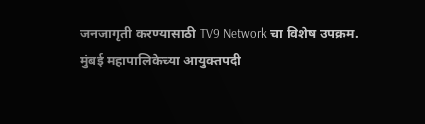जनजागृती करण्यासाठी TV9 Network चा विशेष उपक्रम.
मुंबई महापालिकेच्या आयुक्तपदी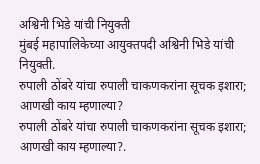अश्विनी भिडे यांची नियुक्ती
मुंबई महापालिकेच्या आयुक्तपदी अश्विनी भिडे यांची नियुक्ती.
रुपाली ठोंबरे यांचा रुपाली चाकणकरांना सूचक इशारा; आणखी काय म्हणाल्या?
रुपाली ठोंबरे यांचा रुपाली चाकणकरांना सूचक इशारा; आणखी काय म्हणाल्या?.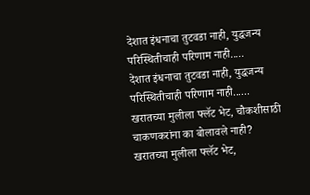देशात इंधनाचा तुटवडा नाही, युद्धजन्य परिस्थितीचाही परिणाम नाही.....
देशात इंधनाचा तुटवडा नाही, युद्धजन्य परिस्थितीचाही परिणाम नाही......
खरातच्या मुलीला फ्लॅट भेट, चौकशीसाठी चाकणकरांना का बोलावले नाही?
खरातच्या मुलीला फ्लॅट भेट,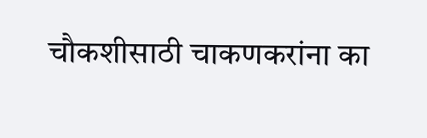चौकशीसाठी चाकणकरांना का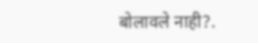बोलावले नाही?.